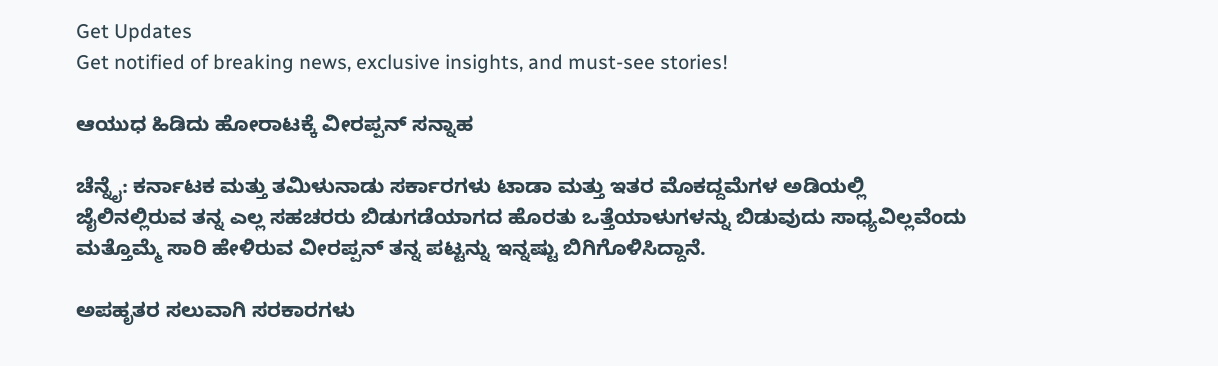Get Updates
Get notified of breaking news, exclusive insights, and must-see stories!

ಆಯುಧ ಹಿಡಿದು ಹೋರಾಟಕ್ಕೆ ವೀರಪ್ಪನ್‌ ಸನ್ನಾಹ

ಚೆನ್ನೈ: ಕರ್ನಾಟಕ ಮತ್ತು ತಮಿಳುನಾಡು ಸರ್ಕಾರಗಳು ಟಾಡಾ ಮತ್ತು ಇತರ ಮೊಕದ್ದಮೆಗಳ ಅಡಿಯಲ್ಲಿ ಜೈಲಿನಲ್ಲಿರುವ ತನ್ನ ಎಲ್ಲ ಸಹಚರರು ಬಿಡುಗಡೆಯಾಗದ ಹೊರತು ಒತ್ತೆಯಾಳುಗಳನ್ನು ಬಿಡುವುದು ಸಾಧ್ಯವಿಲ್ಲವೆಂದು ಮತ್ತೊಮ್ಮೆ ಸಾರಿ ಹೇಳಿರುವ ವೀರಪ್ಪನ್‌ ತನ್ನ ಪಟ್ಟನ್ನು ಇನ್ನಷ್ಟು ಬಿಗಿಗೊಳಿಸಿದ್ದಾನೆ.

ಅಪಹೃತರ ಸಲುವಾಗಿ ಸರಕಾರಗಳು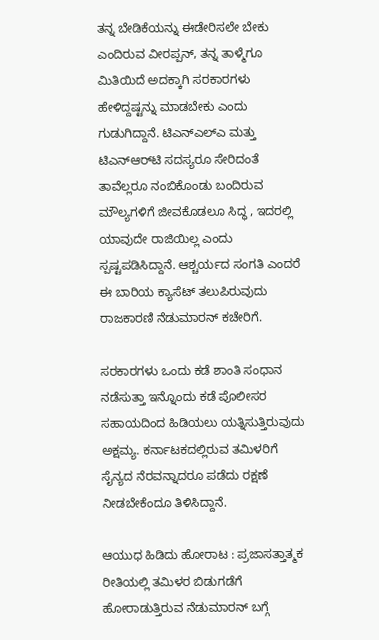ತನ್ನ ಬೇಡಿಕೆಯನ್ನು ಈಡೇರಿಸಲೇ ಬೇಕು ಎಂದಿರುವ ವೀರಪ್ಪನ್‌, ತನ್ನ ತಾಳ್ಮೆಗೂ ಮಿತಿಯಿದೆ ಅದಕ್ಕಾಗಿ ಸರಕಾರಗಳು ಹೇಳಿದ್ದಷ್ಟನ್ನು ಮಾಡಬೇಕು ಎಂದು ಗುಡುಗಿದ್ದಾನೆ. ಟಿಎನ್‌ಎಲ್‌ಎ ಮತ್ತು ಟಿಎನ್‌ಆರ್‌ಟಿ ಸದಸ್ಯರೂ ಸೇರಿದಂತೆ ತಾವೆಲ್ಲರೂ ನಂಬಿಕೊಂಡು ಬಂದಿರುವ ಮೌಲ್ಯಗಳಿಗೆ ಜೀವಕೊಡಲೂ ಸಿದ್ಧ , ಇದರಲ್ಲಿ ಯಾವುದೇ ರಾಜಿಯಿಲ್ಲ ಎಂದು ಸ್ಪಷ್ಟಪಡಿಸಿದ್ದಾನೆ. ಆಶ್ಚರ್ಯದ ಸಂಗತಿ ಎಂದರೆ ಈ ಬಾರಿಯ ಕ್ಯಾಸೆಟ್‌ ತಲುಪಿರುವುದು ರಾಜಕಾರಣಿ ನೆಡುಮಾರನ್‌ ಕಚೇರಿಗೆ.

ಸರಕಾರಗಳು ಒಂದು ಕಡೆ ಶಾಂತಿ ಸಂಧಾನ ನಡೆಸುತ್ತಾ ಇನ್ನೊಂದು ಕಡೆ ಪೊಲೀಸರ ಸಹಾಯದಿಂದ ಹಿಡಿಯಲು ಯತ್ನಿಸುತ್ತಿರುವುದು ಅಕ್ಷಮ್ಯ. ಕರ್ನಾಟಕದಲ್ಲಿರುವ ತಮಿಳರಿಗೆ ಸೈನ್ಯದ ನೆರವನ್ನಾದರೂ ಪಡೆದು ರಕ್ಷಣೆ ನೀಡಬೇಕೆಂದೂ ತಿಳಿಸಿದ್ದಾನೆ.

ಆಯುಧ ಹಿಡಿದು ಹೋರಾಟ : ಪ್ರಜಾಸತ್ತಾತ್ಮಕ ರೀತಿಯಲ್ಲಿ ತಮಿಳರ ಬಿಡುಗಡೆಗೆ ಹೋರಾಡುತ್ತಿರುವ ನೆಡುಮಾರನ್‌ ಬಗ್ಗೆ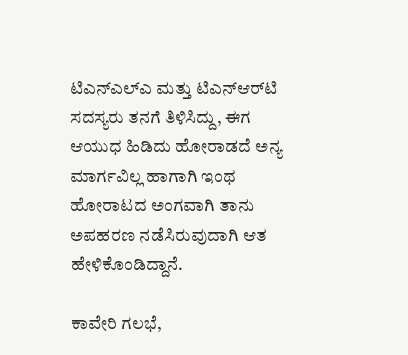ಟಿಎನ್‌ಎಲ್‌ಎ ಮತ್ತು ಟಿಎನ್‌ಆರ್‌ಟಿ ಸದಸ್ಯರು ತನಗೆ ತಿಳಿಸಿದ್ದು, ಈಗ ಆಯುಧ ಹಿಡಿದು ಹೋರಾಡದೆ ಅನ್ಯ ಮಾರ್ಗವಿಲ್ಲ ಹಾಗಾಗಿ ಇಂಥ ಹೋರಾಟದ ಅಂಗವಾಗಿ ತಾನು ಅಪಹರಣ ನಡೆಸಿರುವುದಾಗಿ ಆತ ಹೇಳಿಕೊಂಡಿದ್ದಾನೆ.

ಕಾವೇರಿ ಗಲಭೆ,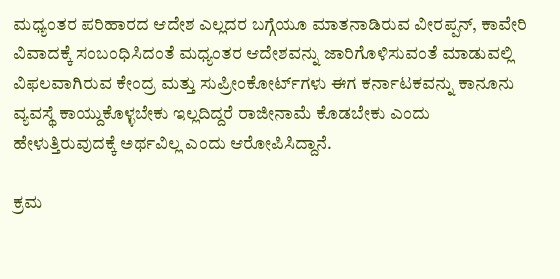ಮಧ್ಯಂತರ ಪರಿಹಾರದ ಆದೇಶ ಎಲ್ಲದರ ಬಗ್ಗೆಯೂ ಮಾತನಾಡಿರುವ ವೀರಪ್ಪನ್‌, ಕಾವೇರಿ ವಿವಾದಕ್ಕೆ ಸಂಬಂಧಿಸಿದಂತೆ ಮಧ್ಯಂತರ ಆದೇಶವನ್ನು ಜಾರಿಗೊಳಿಸುವಂತೆ ಮಾಡುವಲ್ಲಿ ವಿಫಲವಾಗಿರುವ ಕೇಂದ್ರ ಮತ್ತು ಸುಪ್ರೀಂಕೋರ್ಟ್‌ಗಳು ಈಗ ಕರ್ನಾಟಕವನ್ನು ಕಾನೂನು ವ್ಯವಸ್ಥೆ ಕಾಯ್ದುಕೊಳ್ಳಬೇಕು ಇಲ್ಲದಿದ್ದರೆ ರಾಜೀನಾಮೆ ಕೊಡಬೇಕು ಎಂದು ಹೇಳುತ್ತಿರುವುದಕ್ಕೆ ಅರ್ಥವಿಲ್ಲ ಎಂದು ಆರೋಪಿಸಿದ್ದಾನೆ.

ಕ್ರಮ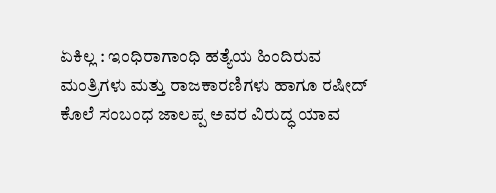ಏಕಿಲ್ಲ : ಇಂಧಿರಾಗಾಂಧಿ ಹತ್ಯೆಯ ಹಿಂದಿರುವ ಮಂತ್ರಿಗಳು ಮತ್ತು ರಾಜಕಾರಣಿಗಳು ಹಾಗೂ ರಷೀದ್‌ ಕೊಲೆ ಸಂಬಂಧ ಜಾಲಪ್ಪ ಅವರ ವಿರುದ್ಧ ಯಾವ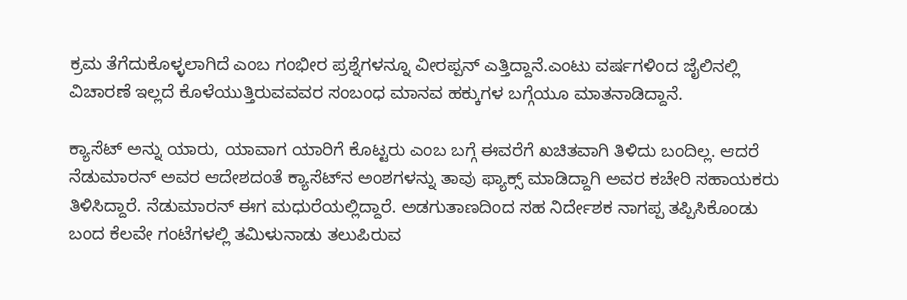ಕ್ರಮ ತೆಗೆದುಕೊಳ್ಳಲಾಗಿದೆ ಎಂಬ ಗಂಭೀರ ಪ್ರಶ್ನೆಗಳನ್ನೂ ವೀರಪ್ಪನ್‌ ಎತ್ತಿದ್ದಾನೆ.ಎಂಟು ವರ್ಷಗಳಿಂದ ಜೈಲಿನಲ್ಲಿ ವಿಚಾರಣೆ ಇಲ್ಲದೆ ಕೊಳೆಯುತ್ತಿರುವವವರ ಸಂಬಂಧ ಮಾನವ ಹಕ್ಕುಗಳ ಬಗ್ಗೆಯೂ ಮಾತನಾಡಿದ್ದಾನೆ.

ಕ್ಯಾಸೆಟ್‌ ಅನ್ನು ಯಾರು, ಯಾವಾಗ ಯಾರಿಗೆ ಕೊಟ್ಟರು ಎಂಬ ಬಗ್ಗೆ ಈವರೆಗೆ ಖಚಿತವಾಗಿ ತಿಳಿದು ಬಂದಿಲ್ಲ. ಆದರೆ ನೆಡುಮಾರನ್‌ ಅವರ ಆದೇಶದಂತೆ ಕ್ಯಾಸೆಟ್‌ನ ಅಂಶಗಳನ್ನು ತಾವು ಫ್ಯಾಕ್ಸ್‌ ಮಾಡಿದ್ದಾಗಿ ಅವರ ಕಚೇರಿ ಸಹಾಯಕರು ತಿಳಿಸಿದ್ದಾರೆ. ನೆಡುಮಾರನ್‌ ಈಗ ಮಧುರೆಯಲ್ಲಿದ್ದಾರೆ. ಅಡಗುತಾಣದಿಂದ ಸಹ ನಿರ್ದೇಶಕ ನಾಗಪ್ಪ ತಪ್ಪಿಸಿಕೊಂಡು ಬಂದ ಕೆಲವೇ ಗಂಟೆಗಳಲ್ಲಿ ತಮಿಳುನಾಡು ತಲುಪಿರುವ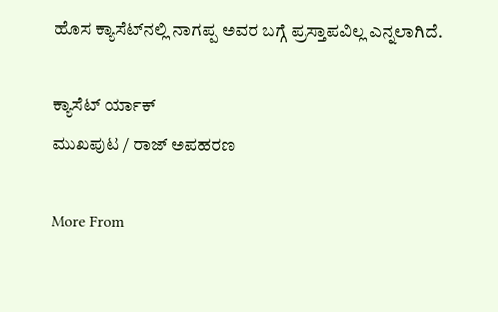ಹೊಸ ಕ್ಯಾಸೆಟ್‌ನಲ್ಲಿ ನಾಗಪ್ಪ ಅವರ ಬಗ್ಗೆ ಪ್ರಸ್ತಾಪವಿಲ್ಲ ಎನ್ನಲಾಗಿದೆ.

ಕ್ಯಾಸೆಟ್‌ ರ್ಯಾಕ್‌
ಮುಖಪುಟ / ರಾಜ್‌ ಅಪಹರಣ

More From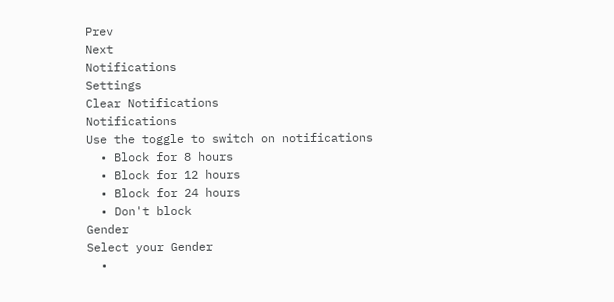Prev
Next
Notifications
Settings
Clear Notifications
Notifications
Use the toggle to switch on notifications
  • Block for 8 hours
  • Block for 12 hours
  • Block for 24 hours
  • Don't block
Gender
Select your Gender
  •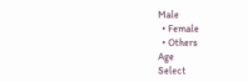Male
  • Female
  • Others
Age
Select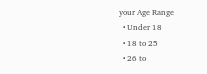your Age Range
  • Under 18
  • 18 to 25
  • 26 to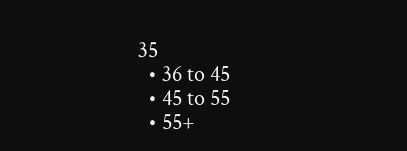35
  • 36 to 45
  • 45 to 55
  • 55+